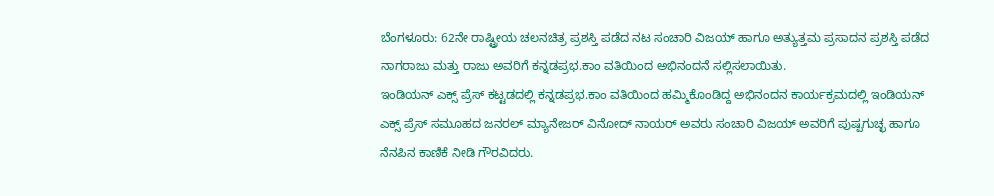ಬೆಂಗಳೂರು: 62ನೇ ರಾಷ್ಟ್ರೀಯ ಚಲನಚಿತ್ರ ಪ್ರಶಸ್ತಿ ಪಡೆದ ನಟ ಸಂಚಾರಿ ವಿಜಯ್ ಹಾಗೂ ಅತ್ಯುತ್ತಮ ಪ್ರಸಾದನ ಪ್ರಶಸ್ತಿ ಪಡೆದ ನಾಗರಾಜು ಮತ್ತು ರಾಜು ಅವರಿಗೆ ಕನ್ನಡಪ್ರಭ.ಕಾಂ ವತಿಯಿಂದ ಅಭಿನಂದನೆ ಸಲ್ಲಿಸಲಾಯಿತು.
ಇಂಡಿಯನ್ ಎಕ್ಸ್ ಪ್ರೆಸ್ ಕಟ್ಟಡದಲ್ಲಿ ಕನ್ನಡಪ್ರಭ.ಕಾಂ ವತಿಯಿಂದ ಹಮ್ಮಿಕೊಂಡಿದ್ದ ಅಭಿನಂದನ ಕಾರ್ಯಕ್ರಮದಲ್ಲಿ ಇಂಡಿಯನ್ ಎಕ್ಸ್ ಪ್ರೆಸ್ ಸಮೂಹದ ಜನರಲ್ ಮ್ಯಾನೇಜರ್ ವಿನೋದ್ ನಾಯರ್ ಅವರು ಸಂಚಾರಿ ವಿಜಯ್ ಅವರಿಗೆ ಪುಷ್ಪಗುಚ್ಛ ಹಾಗೂ ನೆನಪಿನ ಕಾಣಿಕೆ ನೀಡಿ ಗೌರವಿದರು.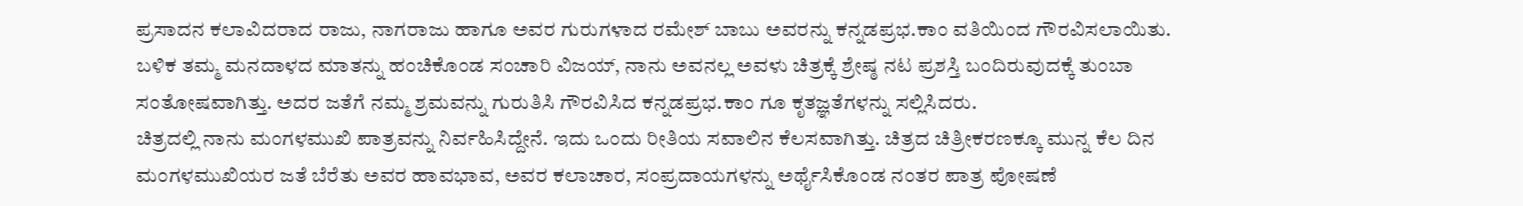ಪ್ರಸಾದನ ಕಲಾವಿದರಾದ ರಾಜು, ನಾಗರಾಜು ಹಾಗೂ ಅವರ ಗುರುಗಳಾದ ರಮೇಶ್ ಬಾಬು ಅವರನ್ನು ಕನ್ನಡಪ್ರಭ.ಕಾಂ ವತಿಯಿಂದ ಗೌರವಿಸಲಾಯಿತು.
ಬಳಿಕ ತಮ್ಮ ಮನದಾಳದ ಮಾತನ್ನು ಹಂಚಿಕೊಂಡ ಸಂಚಾರಿ ವಿಜಯ್, ನಾನು ಅವನಲ್ಲ ಅವಳು ಚಿತ್ರಕ್ಕೆ ಶ್ರೇಷ್ಠ ನಟ ಪ್ರಶಸ್ತಿ ಬಂದಿರುವುದಕ್ಕೆ ತುಂಬಾ ಸಂತೋಷವಾಗಿತ್ತು. ಅದರ ಜತೆಗೆ ನಮ್ಮ ಶ್ರಮವನ್ನು ಗುರುತಿಸಿ ಗೌರವಿಸಿದ ಕನ್ನಡಪ್ರಭ.ಕಾಂ ಗೂ ಕೃತಜ್ಞತೆಗಳನ್ನು ಸಲ್ಲಿಸಿದರು.
ಚಿತ್ರದಲ್ಲಿ ನಾನು ಮಂಗಳಮುಖಿ ಪಾತ್ರವನ್ನು ನಿರ್ವಹಿಸಿದ್ದೇನೆ. ಇದು ಒಂದು ರೀತಿಯ ಸವಾಲಿನ ಕೆಲಸವಾಗಿತ್ತು. ಚಿತ್ರದ ಚಿತ್ರೀಕರಣಕ್ಕೂ ಮುನ್ನ ಕೆಲ ದಿನ ಮಂಗಳಮುಖಿಯರ ಜತೆ ಬೆರೆತು ಅವರ ಹಾವಭಾವ, ಅವರ ಕಲಾಚಾರ, ಸಂಪ್ರದಾಯಗಳನ್ನು ಅರ್ಥೈಸಿಕೊಂಡ ನಂತರ ಪಾತ್ರ ಪೋಷಣೆ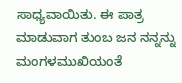ಸಾಧ್ಯವಾಯಿತು. ಈ ಪಾತ್ರ ಮಾಡುವಾಗ ತುಂಬ ಜನ ನನ್ನನ್ನು ಮಂಗಳಮುಖಿಯಂತೆ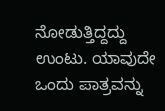ನೋಡುತ್ತಿದ್ದದ್ದು ಉಂಟು. ಯಾವುದೇ ಒಂದು ಪಾತ್ರವನ್ನು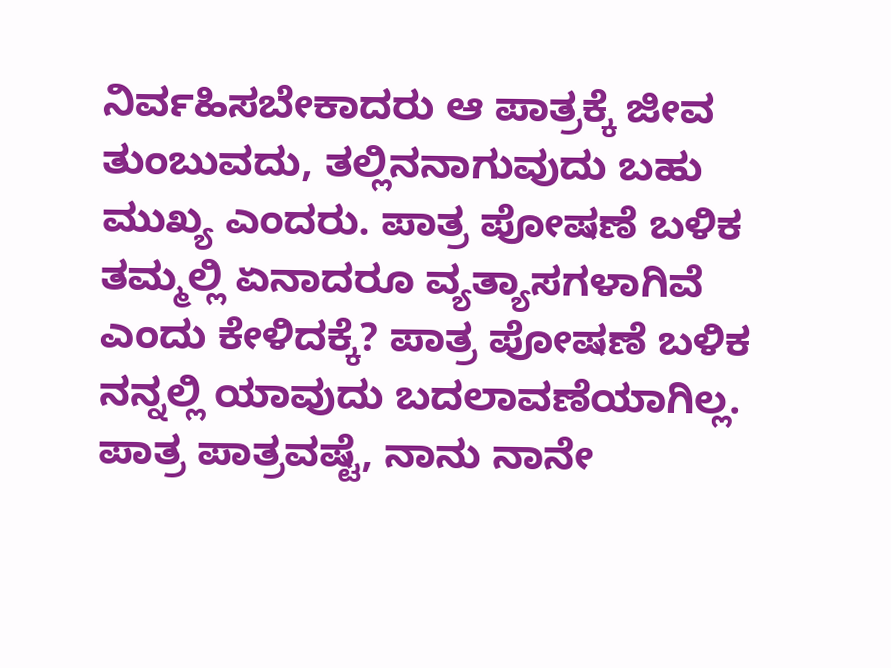ನಿರ್ವಹಿಸಬೇಕಾದರು ಆ ಪಾತ್ರಕ್ಕೆ ಜೀವ ತುಂಬುವದು, ತಲ್ಲಿನನಾಗುವುದು ಬಹು ಮುಖ್ಯ ಎಂದರು. ಪಾತ್ರ ಪೋಷಣೆ ಬಳಿಕ ತಮ್ಮಲ್ಲಿ ಏನಾದರೂ ವ್ಯತ್ಯಾಸಗಳಾಗಿವೆ ಎಂದು ಕೇಳಿದಕ್ಕೆ? ಪಾತ್ರ ಪೋಷಣೆ ಬಳಿಕ ನನ್ನಲ್ಲಿ ಯಾವುದು ಬದಲಾವಣೆಯಾಗಿಲ್ಲ. ಪಾತ್ರ ಪಾತ್ರವಷ್ಟೆ, ನಾನು ನಾನೇ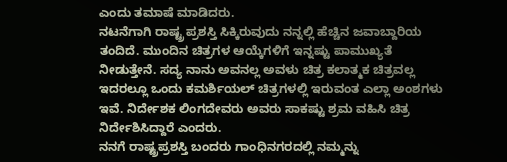ಎಂದು ತಮಾಷೆ ಮಾಡಿದರು.
ನಟನೆಗಾಗಿ ರಾಷ್ಟ್ರ ಪ್ರಶಸ್ತಿ ಸಿಕ್ಕಿರುವುದು ನನ್ನಲ್ಲಿ ಹೆಚ್ಚಿನ ಜವಾಬ್ದಾರಿಯ ತಂದಿದೆ. ಮುಂದಿನ ಚಿತ್ರಗಳ ಆಯ್ಕೆಗಳಿಗೆ ಇನ್ನಷ್ಟು ಪಾಮುಖ್ಯತೆ ನೀಡುತ್ತೇನೆ. ಸದ್ಯ ನಾನು ಅವನಲ್ಲ ಅವಳು ಚಿತ್ರ ಕಲಾತ್ಮಕ ಚಿತ್ರವಲ್ಲ ಇದರಲ್ಲೂ ಒಂದು ಕಮರ್ಶಿಯಲ್ ಚಿತ್ರಗಳಲ್ಲಿ ಇರುವಂತ ಎಲ್ಲಾ ಅಂಶಗಳು ಇವೆ. ನಿರ್ದೇಶಕ ಲಿಂಗದೇವರು ಅವರು ಸಾಕಷ್ಟು ಶ್ರಮ ವಹಿಸಿ ಚಿತ್ರ ನಿರ್ದೇಶಿಸಿದ್ದಾರೆ ಎಂದರು.
ನನಗೆ ರಾಷ್ಟ್ರಪ್ರಶಸ್ತಿ ಬಂದರು ಗಾಂಧಿನಗರದಲ್ಲಿ ನಮ್ಮನ್ನು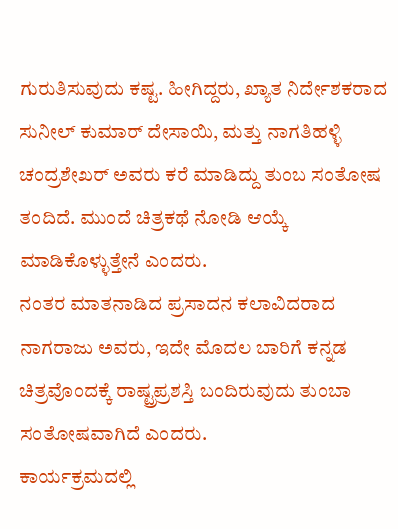ಗುರುತಿಸುವುದು ಕಷ್ಟ. ಹೀಗಿದ್ದರು, ಖ್ಯಾತ ನಿರ್ದೇಶಕರಾದ ಸುನೀಲ್ ಕುಮಾರ್ ದೇಸಾಯಿ, ಮತ್ತು ನಾಗತಿಹಳ್ಳಿ ಚಂದ್ರಶೇಖರ್ ಅವರು ಕರೆ ಮಾಡಿದ್ದು ತುಂಬ ಸಂತೋಷ ತಂದಿದೆ. ಮುಂದೆ ಚಿತ್ರಕಥೆ ನೋಡಿ ಆಯ್ಕೆ ಮಾಡಿಕೊಳ್ಳುತ್ತೇನೆ ಎಂದರು.
ನಂತರ ಮಾತನಾಡಿದ ಪ್ರಸಾದನ ಕಲಾವಿದರಾದ ನಾಗರಾಜು ಅವರು, ಇದೇ ಮೊದಲ ಬಾರಿಗೆ ಕನ್ನಡ ಚಿತ್ರವೊಂದಕ್ಕೆ ರಾಷ್ಟ್ರಪ್ರಶಸ್ತಿ ಬಂದಿರುವುದು ತುಂಬಾ ಸಂತೋಷವಾಗಿದೆ ಎಂದರು.
ಕಾರ್ಯಕ್ರಮದಲ್ಲಿ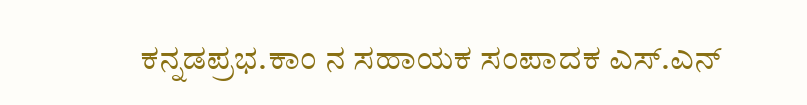ಕನ್ನಡಪ್ರಭ.ಕಾಂ ನ ಸಹಾಯಕ ಸಂಪಾದಕ ಎಸ್.ಎನ್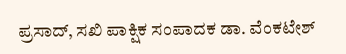ಪ್ರಸಾದ್, ಸಖಿ ಪಾಕ್ಷಿಕ ಸಂಪಾದಕ ಡಾ. ವೆಂಕಟೇಶ್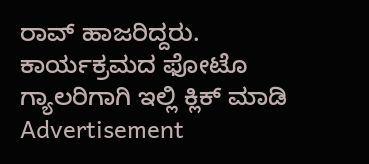ರಾವ್ ಹಾಜರಿದ್ದರು.
ಕಾರ್ಯಕ್ರಮದ ಫೋಟೊ ಗ್ಯಾಲರಿಗಾಗಿ ಇಲ್ಲಿ ಕ್ಲಿಕ್ ಮಾಡಿ
Advertisement